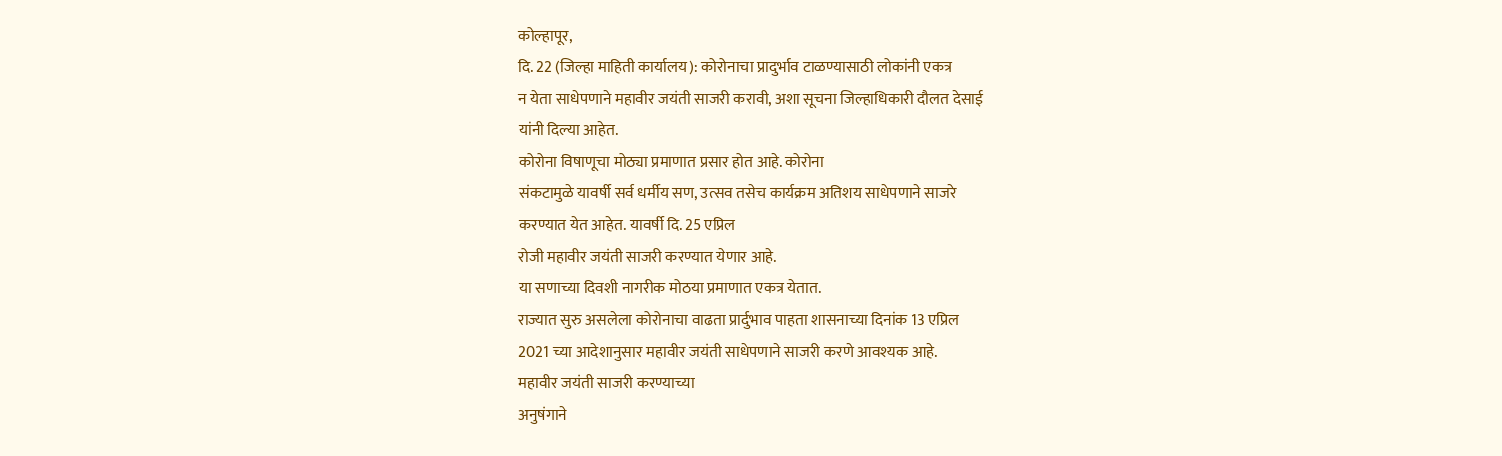कोल्हापूर,
दि. 22 (जिल्हा माहिती कार्यालय): कोरोनाचा प्रादुर्भाव टाळण्यासाठी लोकांनी एकत्र
न येता साधेपणाने महावीर जयंती साजरी करावी, अशा सूचना जिल्हाधिकारी दौलत देसाई
यांनी दिल्या आहेत.
कोरोना विषाणूचा मोठ्या प्रमाणात प्रसार होत आहे. कोरोना
संकटामुळे यावर्षी सर्व धर्मीय सण, उत्सव तसेच कार्यक्रम अतिशय साधेपणाने साजरे
करण्यात येत आहेत. यावर्षी दि. 25 एप्रिल
रोजी महावीर जयंती साजरी करण्यात येणार आहे.
या सणाच्या दिवशी नागरीक मोठया प्रमाणात एकत्र येतात.
राज्यात सुरु असलेला कोरोनाचा वाढता प्रार्दुभाव पाहता शासनाच्या दिनांक 13 एप्रिल
2021 च्या आदेशानुसार महावीर जयंती साधेपणाने साजरी करणे आवश्यक आहे.
महावीर जयंती साजरी करण्याच्या
अनुषंगाने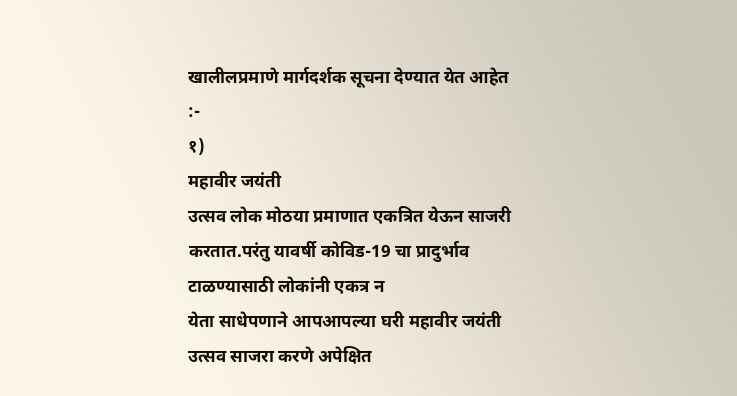खालीलप्रमाणे मार्गदर्शक सूचना देण्यात येत आहेत :-
१)
महावीर जयंती
उत्सव लोक मोठया प्रमाणात एकत्रित येऊन साजरी
करतात.परंतु यावर्षी कोविड-19 चा प्रादुर्भाव टाळण्यासाठी लोकांनी एकत्र न
येता साधेपणाने आपआपल्या घरी महावीर जयंती उत्सव साजरा करणे अपेक्षित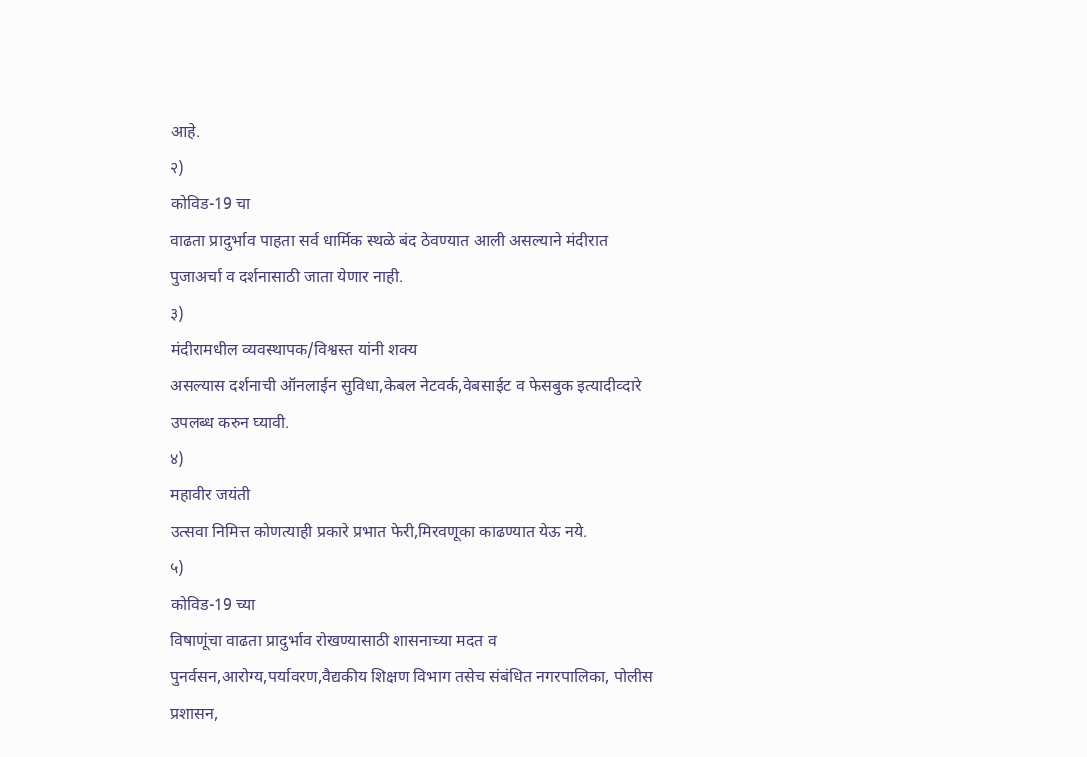आहे.
२)
कोविड-19 चा
वाढता प्रादुर्भाव पाहता सर्व धार्मिक स्थळे बंद ठेवण्यात आली असल्याने मंदीरात
पुजाअर्चा व दर्शनासाठी जाता येणार नाही.
३)
मंदीरामधील व्यवस्थापक/विश्वस्त यांनी शक्य
असल्यास दर्शनाची ऑनलाईन सुविधा,केबल नेटवर्क,वेबसाईट व फेसबुक इत्यादीव्दारे
उपलब्ध करुन घ्यावी.
४)
महावीर जयंती
उत्सवा निमित्त कोणत्याही प्रकारे प्रभात फेरी,मिरवणूका काढण्यात येऊ नये.
५)
कोविड-19 च्या
विषाणूंचा वाढता प्रादुर्भाव रोखण्यासाठी शासनाच्या मदत व
पुनर्वसन,आरोग्य,पर्यावरण,वैद्यकीय शिक्षण विभाग तसेच संबंधित नगरपालिका, पोलीस
प्रशासन,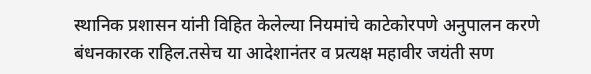स्थानिक प्रशासन यांनी विहित केलेल्या नियमांचे काटेकोरपणे अनुपालन करणे
बंधनकारक राहिल.तसेच या आदेशानंतर व प्रत्यक्ष महावीर जयंती सण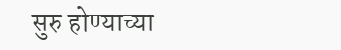सुरु होण्याच्या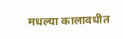मधल्या कालावधीत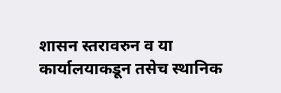शासन स्तरावरुन व या कार्यालयाकडून तसेच स्थानिक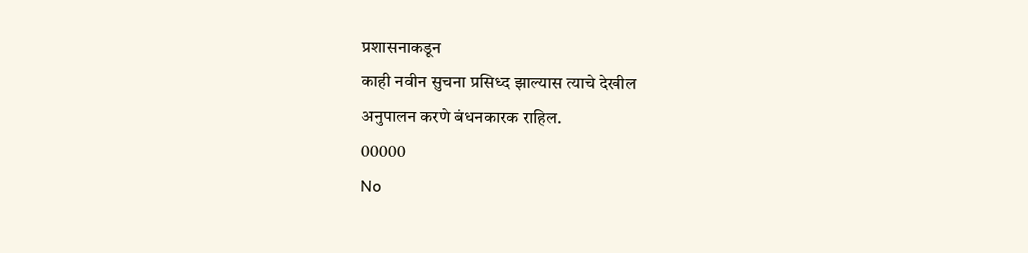प्रशासनाकडून
काही नवीन सुचना प्रसिध्द झाल्यास त्याचे देखील
अनुपालन करणे बंधनकारक राहिल.
00000
No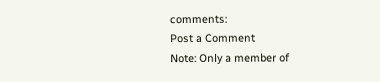comments:
Post a Comment
Note: Only a member of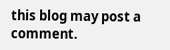this blog may post a comment.